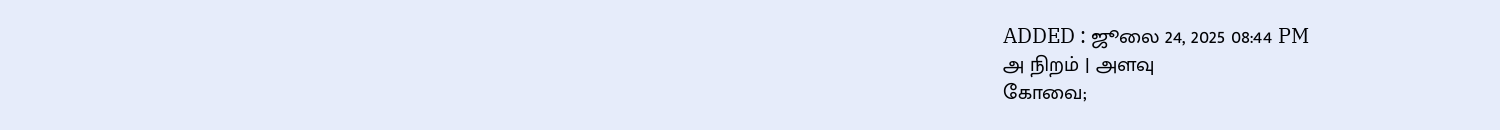ADDED : ஜூலை 24, 2025 08:44 PM
அ நிறம் | அளவு
கோவை;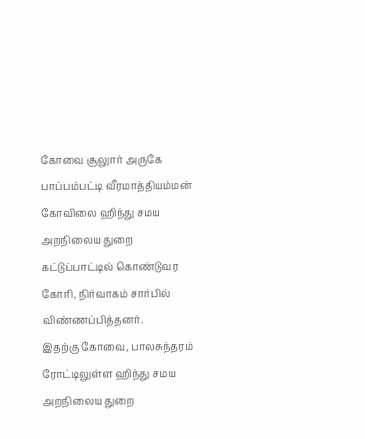கோவை சூலுார் அருகே பாப்பம்பட்டி வீரமாத்தியம்மன் கோவிலை ஹிந்து சமய அறநிலைய துறை கட்டுப்பாட்டில் கொண்டுவர கோரி, நிர்வாகம் சார்பில் விண்ணப்பித்தனர்.
இதற்கு கோவை, பாலசுந்தரம் ரோட்டிலுள்ள ஹிந்து சமய அறநிலைய துறை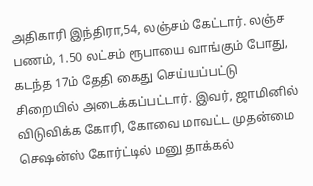அதிகாரி இந்திரா,54, லஞ்சம் கேட்டார். லஞ்ச பணம், 1.50 லட்சம் ரூபாயை வாங்கும் போது, கடந்த 17ம் தேதி கைது செய்யப்பட்டு சிறையில் அடைக்கப்பட்டார். இவர், ஜாமினில் விடுவிக்க கோரி, கோவை மாவட்ட முதன்மை செஷன்ஸ் கோர்ட்டில் மனு தாக்கல்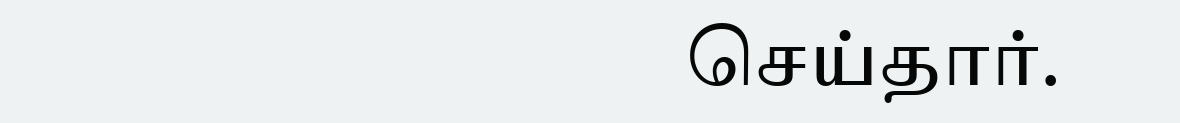செய்தார்.